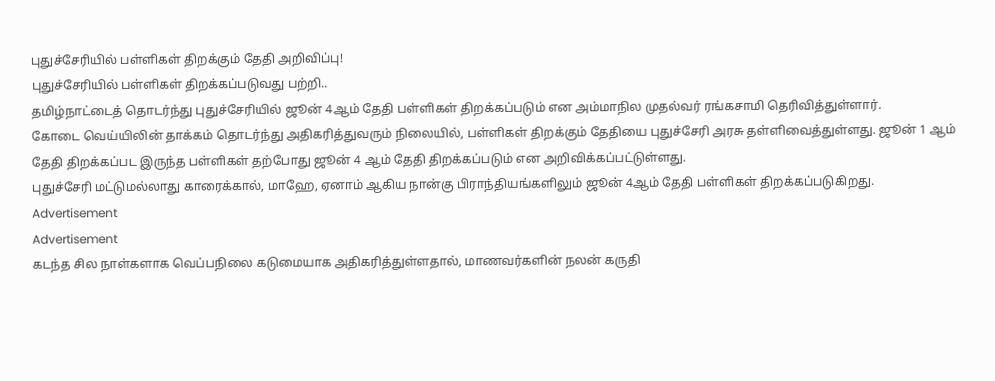புதுச்சேரியில் பள்ளிகள் திறக்கும் தேதி அறிவிப்பு!
புதுச்சேரியில் பள்ளிகள் திறக்கப்படுவது பற்றி..
தமிழ்நாட்டைத் தொடர்ந்து புதுச்சேரியில் ஜூன் 4ஆம் தேதி பள்ளிகள் திறக்கப்படும் என அம்மாநில முதல்வர் ரங்கசாமி தெரிவித்துள்ளார்.
கோடை வெய்யிலின் தாக்கம் தொடர்ந்து அதிகரித்துவரும் நிலையில், பள்ளிகள் திறக்கும் தேதியை புதுச்சேரி அரசு தள்ளிவைத்துள்ளது. ஜூன் 1 ஆம் தேதி திறக்கப்பட இருந்த பள்ளிகள் தற்போது ஜூன் 4 ஆம் தேதி திறக்கப்படும் என அறிவிக்கப்பட்டுள்ளது.
புதுச்சேரி மட்டுமல்லாது காரைக்கால், மாஹே, ஏனாம் ஆகிய நான்கு பிராந்தியங்களிலும் ஜூன் 4ஆம் தேதி பள்ளிகள் திறக்கப்படுகிறது.
Advertisement
Advertisement
கடந்த சில நாள்களாக வெப்பநிலை கடுமையாக அதிகரித்துள்ளதால், மாணவர்களின் நலன் கருதி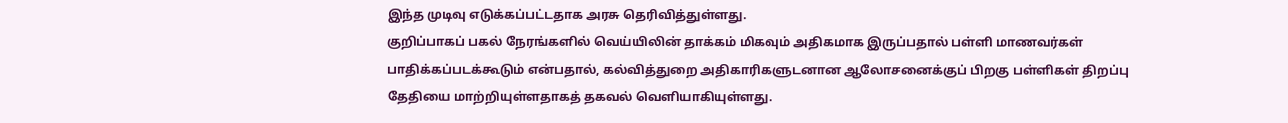இந்த முடிவு எடுக்கப்பட்டதாக அரசு தெரிவித்துள்ளது.
குறிப்பாகப் பகல் நேரங்களில் வெய்யிலின் தாக்கம் மிகவும் அதிகமாக இருப்பதால் பள்ளி மாணவர்கள் பாதிக்கப்படக்கூடும் என்பதால், கல்வித்துறை அதிகாரிகளுடனான ஆலோசனைக்குப் பிறகு பள்ளிகள் திறப்பு தேதியை மாற்றியுள்ளதாகத் தகவல் வெளியாகியுள்ளது.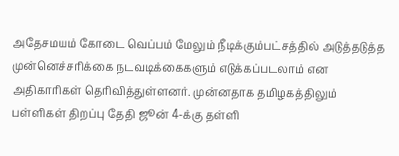அதேசமயம் கோடை வெப்பம் மேலும் நீடிக்கும்பட்சத்தில் அடுத்தடுத்த முன்னெச்சரிக்கை நடவடிக்கைகளும் எடுக்கப்படலாம் என அதிகாரிகள் தெரிவித்துள்ளனர். முன்னதாக தமிழகத்திலும் பள்ளிகள் திறப்பு தேதி ஜூன் 4-க்கு தள்ளி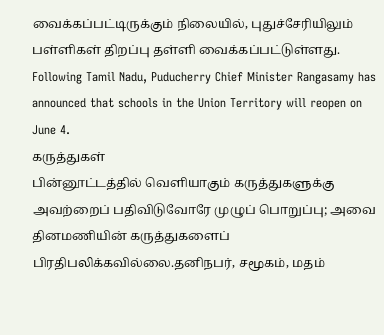வைக்கப்பட்டிருக்கும் நிலையில், புதுச்சேரியிலும் பள்ளிகள் திறப்பு தள்ளி வைக்கப்பட்டுள்ளது.
Following Tamil Nadu, Puducherry Chief Minister Rangasamy has announced that schools in the Union Territory will reopen on June 4.
கருத்துகள்
பின்னூட்டத்தில் வெளியாகும் கருத்துகளுக்கு அவற்றைப் பதிவிடுவோரே முழுப் பொறுப்பு; அவை தினமணியின் கருத்துகளைப் பிரதிபலிக்கவில்லை.தனிநபர், சமூகம், மதம்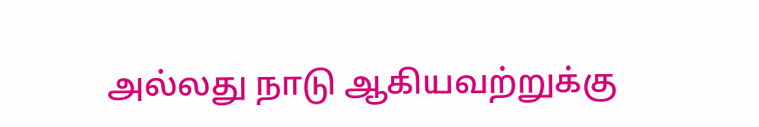அல்லது நாடு ஆகியவற்றுக்கு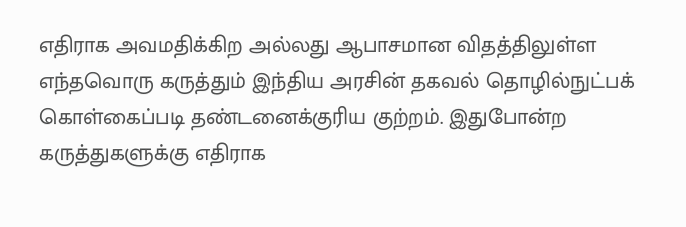எதிராக அவமதிக்கிற அல்லது ஆபாசமான விதத்திலுள்ள எந்தவொரு கருத்தும் இந்திய அரசின் தகவல் தொழில்நுட்பக் கொள்கைப்படி தண்டனைக்குரிய குற்றம். இதுபோன்ற கருத்துகளுக்கு எதிராக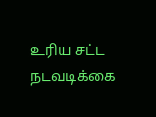உரிய சட்ட நடவடிக்கை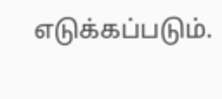எடுக்கப்படும்.